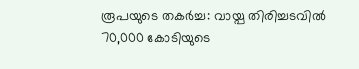രൂപയുടെ തകർച്ച: വായ്പ തിരിച്ചടവിൽ 70,000 കോടിയുടെ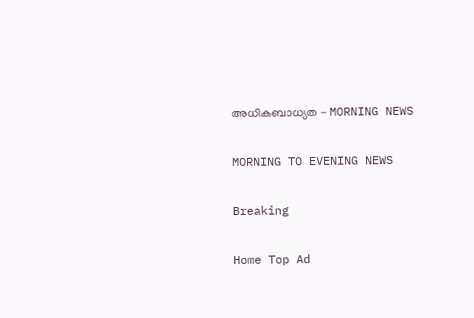അധികബാധ്യത - MORNING NEWS

MORNING TO EVENING NEWS

Breaking

Home Top Ad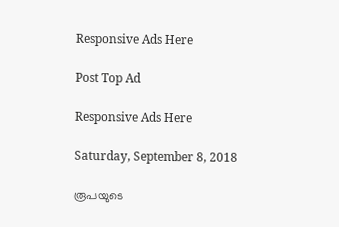Responsive Ads Here

Post Top Ad

Responsive Ads Here

Saturday, September 8, 2018

രൂപയുടെ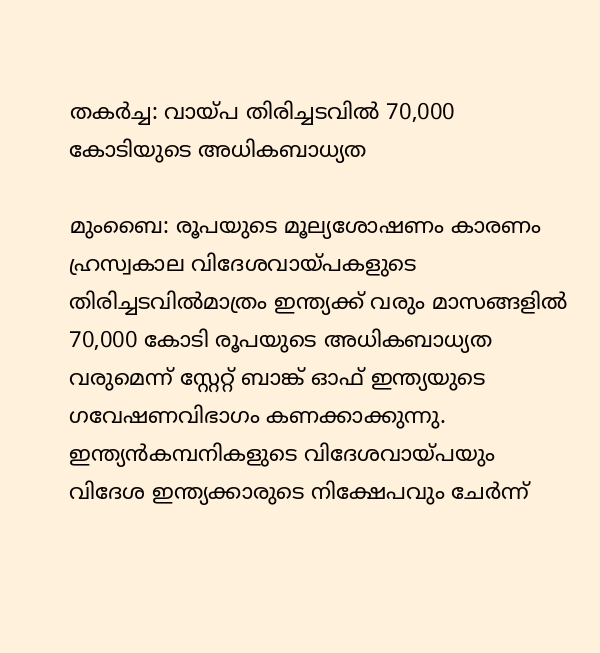തകർച്ച: വായ്പ തിരിച്ചടവിൽ 70,000 കോടിയുടെ അധികബാധ്യത

മുംബൈ: രൂപയുടെ മൂല്യശോഷണം കാരണം ഹ്രസ്വകാല വിദേശവായ്പകളുടെ തിരിച്ചടവിൽമാത്രം ഇന്ത്യക്ക് വരും മാസങ്ങളിൽ 70,000 കോടി രൂപയുടെ അധികബാധ്യത വരുമെന്ന് സ്റ്റേറ്റ് ബാങ്ക് ഓഫ് ഇന്ത്യയുടെ ഗവേഷണവിഭാഗം കണക്കാക്കുന്നു. ഇന്ത്യൻകമ്പനികളുടെ വിദേശവായ്പയും വിദേശ ഇന്ത്യക്കാരുടെ നിക്ഷേപവും ചേർന്ന്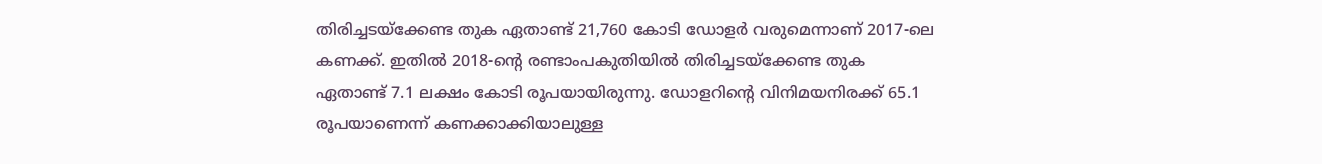തിരിച്ചടയ്ക്കേണ്ട തുക ഏതാണ്ട് 21,760 കോടി ഡോളർ വരുമെന്നാണ് 2017-ലെ കണക്ക്. ഇതിൽ 2018-ന്റെ രണ്ടാംപകുതിയിൽ തിരിച്ചടയ്ക്കേണ്ട തുക ഏതാണ്ട് 7.1 ലക്ഷം കോടി രൂപയായിരുന്നു. ഡോളറിന്റെ വിനിമയനിരക്ക് 65.1 രൂപയാണെന്ന് കണക്കാക്കിയാലുള്ള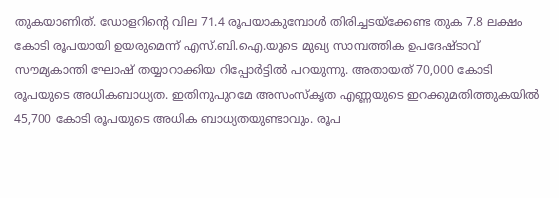തുകയാണിത്. ഡോളറിന്റെ വില 71.4 രൂപയാകുമ്പോൾ തിരിച്ചടയ്ക്കേണ്ട തുക 7.8 ലക്ഷം കോടി രൂപയായി ഉയരുമെന്ന് എസ്.ബി.ഐ.യുടെ മുഖ്യ സാമ്പത്തിക ഉപദേഷ്ടാവ് സൗമ്യകാന്തി ഘോഷ് തയ്യാറാക്കിയ റിപ്പോർട്ടിൽ പറയുന്നു. അതായത് 70,000 കോടി രൂപയുടെ അധികബാധ്യത. ഇതിനുപുറമേ അസംസ്കൃത എണ്ണയുടെ ഇറക്കുമതിത്തുകയിൽ 45,700 കോടി രൂപയുടെ അധിക ബാധ്യതയുണ്ടാവും. രൂപ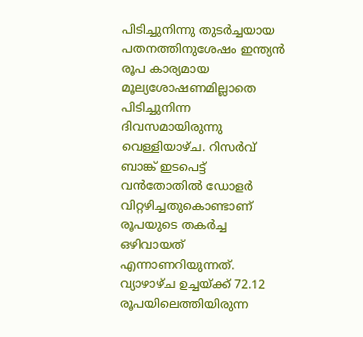പിടിച്ചുനിന്നു തുടർച്ചയായ പതനത്തിനുശേഷം ഇന്ത്യൻ രൂപ കാര്യമായ മൂല്യശോഷണമില്ലാതെ പിടിച്ചുനിന്ന ദിവസമായിരുന്നു വെള്ളിയാഴ്ച. റിസർവ് ബാങ്ക് ഇടപെട്ട് വൻതോതിൽ ഡോളർ വിറ്റഴിച്ചതുകൊണ്ടാണ് രൂപയുടെ തകർച്ച ഒഴിവായത് എന്നാണറിയുന്നത്. വ്യാഴാഴ്ച ഉച്ചയ്ക്ക് 72.12 രൂപയിലെത്തിയിരുന്ന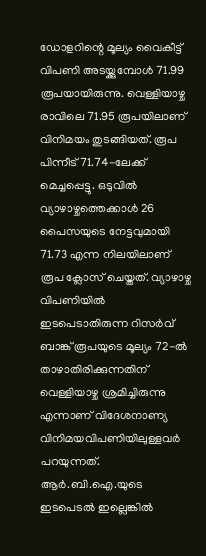ഡോളറിന്റെ മൂല്യം വൈകീട്ട് വിപണി അടയ്ക്കുമ്പോൾ 71.99 രൂപയായിരുന്നു. വെള്ളിയാഴ്ച രാവിലെ 71.95 രൂപയിലാണ് വിനിമയം തുടങ്ങിയത്. രൂപ പിന്നീട് 71.74-ലേക്ക് മെച്ചപ്പെട്ടു. ഒടുവിൽ വ്യാഴാഴ്ചത്തെക്കാൾ 26 പൈസയുടെ നേട്ടവുമായി 71.73 എന്ന നിലയിലാണ് രൂപ ക്ലോസ് ചെയ്തത്. വ്യാഴാഴ്ച വിപണിയിൽ ഇടപെടാതിരുന്ന റിസർവ് ബാങ്ക് രൂപയുടെ മൂല്യം 72-ൽ താഴാതിരിക്കുന്നതിന് വെള്ളിയാഴ്ച ശ്രമിച്ചിരുന്നു എന്നാണ് വിദേശനാണ്യ വിനിമയവിപണിയിലുള്ളവർ പറയുന്നത്. ആർ.ബി.ഐ.യുടെ ഇടപെടൽ ഇല്ലെങ്കിൽ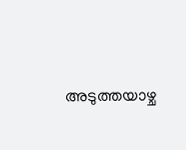അടുത്തയാഴ്ച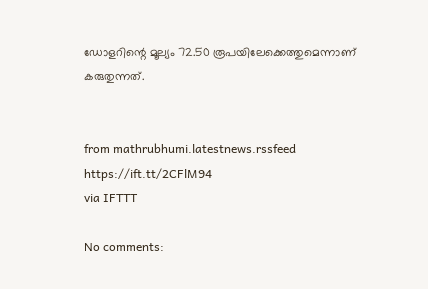ഡോളറിന്റെ മൂല്യം 72.50 രൂപയിലേക്കെത്തുമെന്നാണ് കരുതുന്നത്.


from mathrubhumi.latestnews.rssfeed https://ift.tt/2CFlM94
via IFTTT

No comments: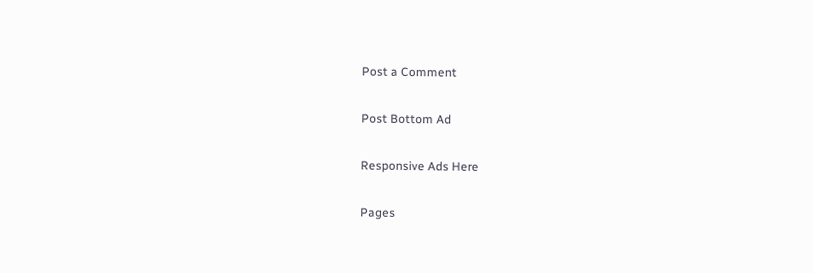Post a Comment

Post Bottom Ad

Responsive Ads Here

Pages